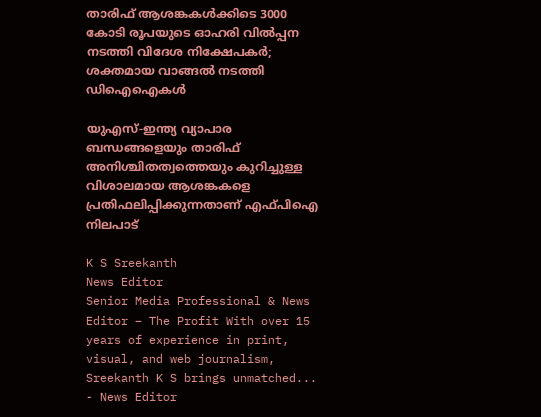താരിഫ് ആശങ്കകള്‍ക്കിടെ 3000 കോടി രൂപയുടെ ഓഹരി വില്‍പ്പന നടത്തി വിദേശ നിക്ഷേപകര്‍; ശക്തമായ വാങ്ങല്‍ നടത്തി ഡിഐഐകള്‍

യുഎസ്-ഇന്ത്യ വ്യാപാര ബന്ധങ്ങളെയും താരിഫ് അനിശ്ചിതത്വത്തെയും കുറിച്ചുള്ള വിശാലമായ ആശങ്കകളെ പ്രതിഫലിപ്പിക്കുന്നതാണ് എഫ്പിഐ നിലപാട്

K S Sreekanth
News Editor
Senior Media Professional & News Editor – The Profit With over 15 years of experience in print, visual, and web journalism, Sreekanth K S brings unmatched...
- News Editor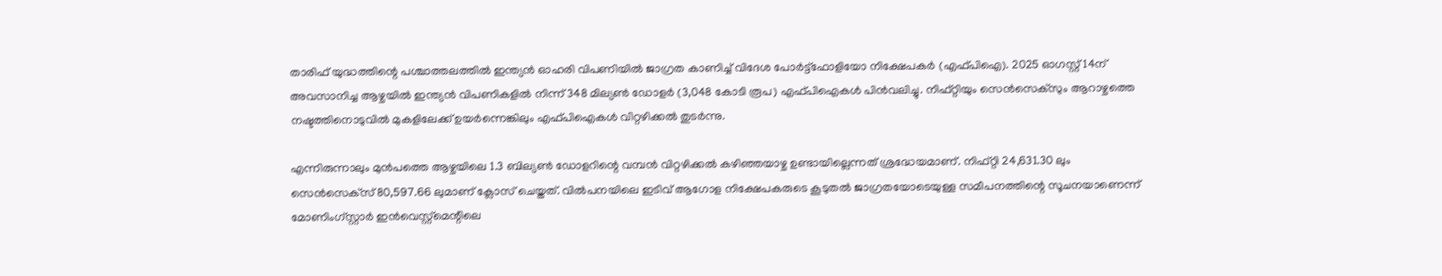താരിഫ് യുദ്ധത്തിന്റെ പശ്ചാത്തലത്തില്‍ ഇന്ത്യന്‍ ഓഹരി വിപണിയില്‍ ജാഗ്രത കാണിച്ച് വിദേശ പോര്‍ട്ട്‌ഫോളിയോ നിക്ഷേപകര്‍ (എഫ്പിഐ). 2025 ഓഗസ്റ്റ് 14ന് അവസാനിച്ച ആഴ്ചയില്‍ ഇന്ത്യന്‍ വിപണികളില്‍ നിന്ന് 348 മില്യണ്‍ ഡോളര്‍ (3,048 കോടി രൂപ) എഫ്പിഐകള്‍ പിന്‍വലിച്ചു. നിഫ്റ്റിയും സെന്‍സെക്‌സും ആറാഴ്ചത്തെ നഷ്ടത്തിനൊടുവില്‍ മുകളിലേക്ക് ഉയര്‍ന്നെങ്കിലും എഫ്പിഐകള്‍ വിറ്റഴിക്കല്‍ തുടര്‍ന്നു.

എന്നിരുന്നാലും മുന്‍പത്തെ ആഴ്ചയിലെ 1.3 ബില്യണ്‍ ഡോളറിന്റെ വമ്പന്‍ വിറ്റഴിക്കല്‍ കഴിഞ്ഞയാഴ്ച ഉണ്ടായില്ലെന്നത് ശ്രദ്ധേയമാണ്. നിഫ്റ്റി 24,631.30 ലും സെന്‍സെക്‌സ് 80,597.66 ലുമാണ് ക്ലോസ് ചെയ്തത്. വില്‍പനയിലെ ഇടിവ് ആഗോള നിക്ഷേപകരുടെ കൂടുതല്‍ ജാഗ്രതയോടെയുള്ള സമീപനത്തിന്റെ സൂചനയാണെന്ന് മോണിംഗ്സ്റ്റാര്‍ ഇന്‍വെസ്റ്റ്‌മെന്റിലെ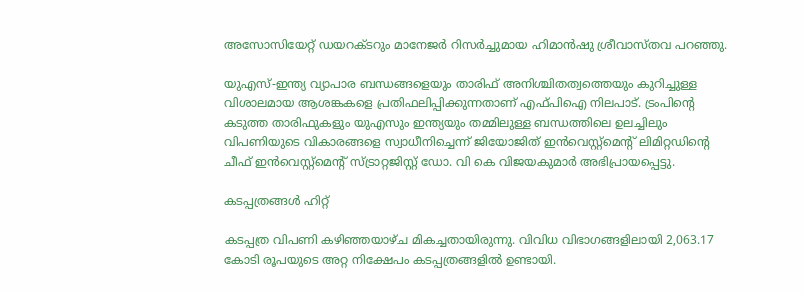അസോസിയേറ്റ് ഡയറക്ടറും മാനേജര്‍ റിസര്‍ച്ചുമായ ഹിമാന്‍ഷു ശ്രീവാസ്തവ പറഞ്ഞു.

യുഎസ്-ഇന്ത്യ വ്യാപാര ബന്ധങ്ങളെയും താരിഫ് അനിശ്ചിതത്വത്തെയും കുറിച്ചുള്ള വിശാലമായ ആശങ്കകളെ പ്രതിഫലിപ്പിക്കുന്നതാണ് എഫ്പിഐ നിലപാട്. ട്രംപിന്റെ കടുത്ത താരിഫുകളും യുഎസും ഇന്ത്യയും തമ്മിലുള്ള ബന്ധത്തിലെ ഉലച്ചിലും വിപണിയുടെ വികാരങ്ങളെ സ്വാധീനിച്ചെന്ന് ജിയോജിത് ഇന്‍വെസ്റ്റ്‌മെന്റ് ലിമിറ്റഡിന്റെ ചീഫ് ഇന്‍വെസ്റ്റ്‌മെന്റ് സ്ട്രാറ്റജിസ്റ്റ് ഡോ. വി കെ വിജയകുമാര്‍ അഭിപ്രായപ്പെട്ടു.

കടപ്പത്രങ്ങള്‍ ഹിറ്റ്

കടപ്പത്ര വിപണി കഴിഞ്ഞയാഴ്ച മികച്ചതായിരുന്നു. വിവിധ വിഭാഗങ്ങളിലായി 2,063.17 കോടി രൂപയുടെ അറ്റ നിക്ഷേപം കടപ്പത്രങ്ങളില്‍ ഉണ്ടായി.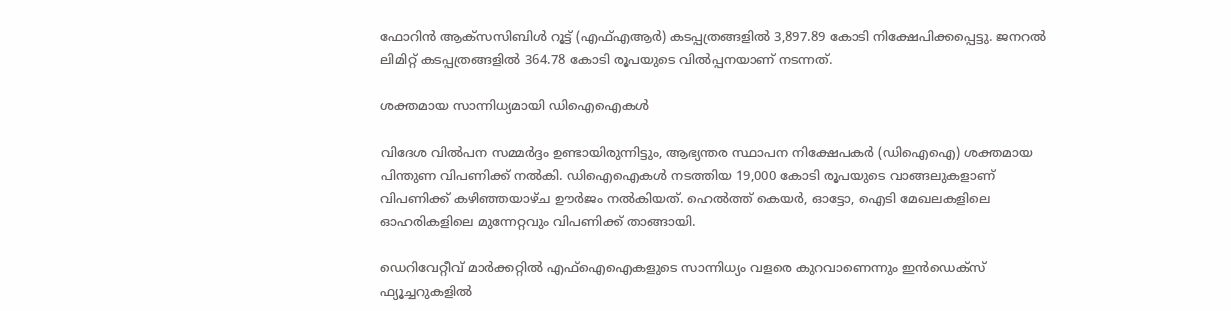ഫോറിന്‍ ആക്‌സസിബിള്‍ റൂട്ട് (എഫ്എആര്‍) കടപ്പത്രങ്ങളില്‍ 3,897.89 കോടി നിക്ഷേപിക്കപ്പെട്ടു. ജനറല്‍ ലിമിറ്റ് കടപ്പത്രങ്ങളില്‍ 364.78 കോടി രൂപയുടെ വില്‍പ്പനയാണ് നടന്നത്.

ശക്തമായ സാന്നിധ്യമായി ഡിഐഐകള്‍

വിദേശ വില്‍പന സമ്മര്‍ദ്ദം ഉണ്ടായിരുന്നിട്ടും, ആഭ്യന്തര സ്ഥാപന നിക്ഷേപകര്‍ (ഡിഐഐ) ശക്തമായ പിന്തുണ വിപണിക്ക് നല്‍കി. ഡിഐഐകള്‍ നടത്തിയ 19,000 കോടി രൂപയുടെ വാങ്ങലുകളാണ് വിപണിക്ക് കഴിഞ്ഞയാഴ്ച ഊര്‍ജം നല്‍കിയത്. ഹെല്‍ത്ത് കെയര്‍, ഓട്ടോ, ഐടി മേഖലകളിലെ ഓഹരികളിലെ മുന്നേറ്റവും വിപണിക്ക് താങ്ങായി.

ഡെറിവേറ്റീവ് മാര്‍ക്കറ്റില്‍ എഫ്‌ഐഐകളുടെ സാന്നിധ്യം വളരെ കുറവാണെന്നും ഇന്‍ഡെക്‌സ് ഫ്യൂച്ചറുകളില്‍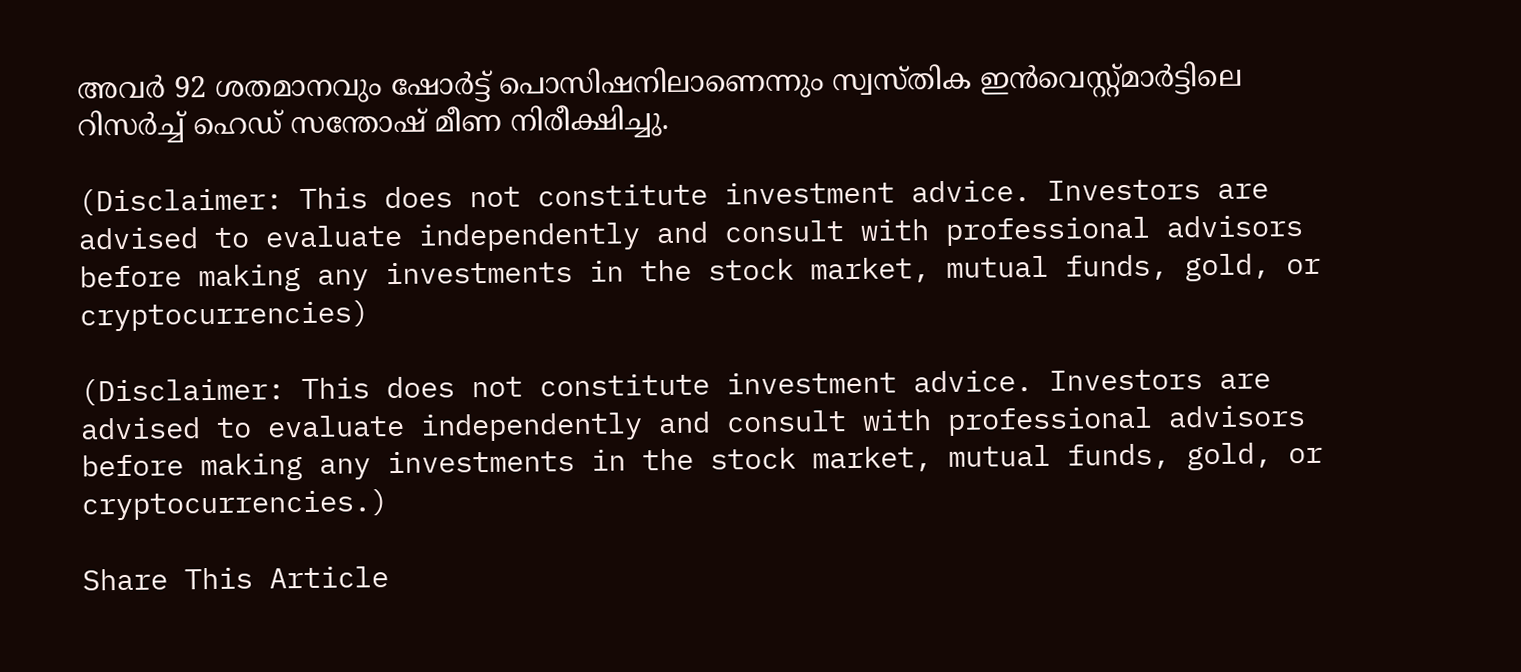അവര്‍ 92 ശതമാനവും ഷോര്‍ട്ട് പൊസിഷനിലാണെന്നും സ്വസ്തിക ഇന്‍വെസ്റ്റ്മാര്‍ട്ടിലെ റിസര്‍ച്ച് ഹെഡ് സന്തോഷ് മീണ നിരീക്ഷിച്ചു.

(Disclaimer: This does not constitute investment advice. Investors are advised to evaluate independently and consult with professional advisors before making any investments in the stock market, mutual funds, gold, or cryptocurrencies)

(Disclaimer: This does not constitute investment advice. Investors are advised to evaluate independently and consult with professional advisors before making any investments in the stock market, mutual funds, gold, or cryptocurrencies.)

Share This Article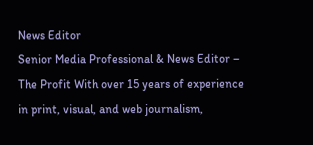News Editor
Senior Media Professional & News Editor – The Profit With over 15 years of experience in print, visual, and web journalism,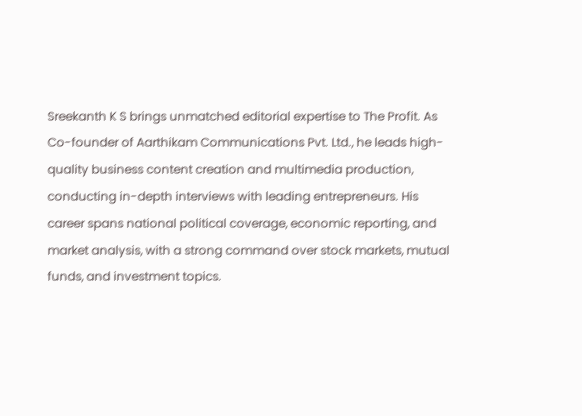Sreekanth K S brings unmatched editorial expertise to The Profit. As Co-founder of Aarthikam Communications Pvt. Ltd., he leads high-quality business content creation and multimedia production, conducting in-depth interviews with leading entrepreneurs. His career spans national political coverage, economic reporting, and market analysis, with a strong command over stock markets, mutual funds, and investment topics.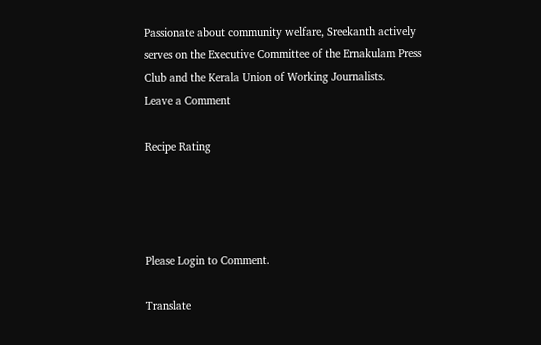Passionate about community welfare, Sreekanth actively serves on the Executive Committee of the Ernakulam Press Club and the Kerala Union of Working Journalists.
Leave a Comment

Recipe Rating




Please Login to Comment.

Translate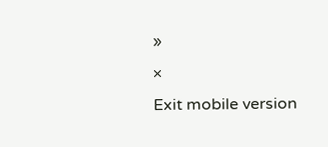»
×
Exit mobile version